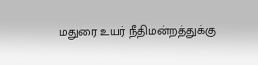மதுரை உயர் நீதிமன்றத்துக்கு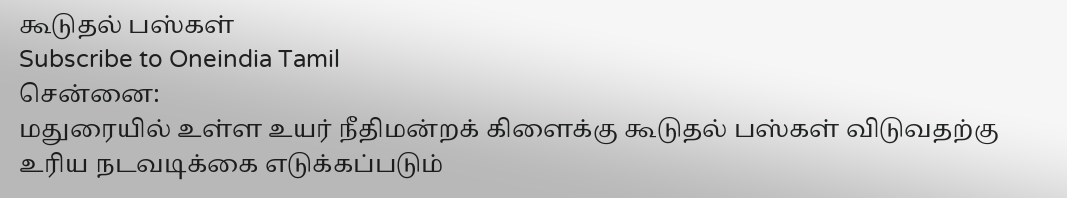கூடுதல் பஸ்கள்
Subscribe to Oneindia Tamil
சென்னை:
மதுரையில் உள்ள உயர் நீதிமன்றக் கிளைக்கு கூடுதல் பஸ்கள் விடுவதற்கு உரிய நடவடிக்கை எடுக்கப்படும்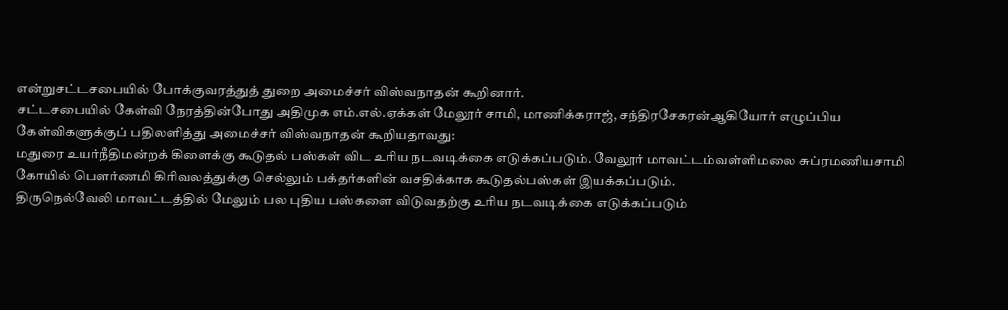என்றுசட்டசபையில் போக்குவரத்துத் துறை அமைச்சர் விஸ்வநாதன் கூறினார்.
சட்டசபையில் கேள்வி நேரத்தின்போது அதிமுக எம்.எல்.ஏக்கள் மேலூர் சாமி, மாணிக்கராஜ், சந்திரசேகரன்ஆகியோர் எழுப்பிய கேள்விகளுக்குப் பதிலளித்து அமைச்சர் விஸ்வநாதன் கூறியதாவது:
மதுரை உயர்நீதிமன்றக் கிளைக்கு கூடுதல் பஸ்கள் விட உரிய நடவடிக்கை எடுக்கப்படும். வேலூர் மாவட்டம்வள்ளிமலை சுப்ரமணியசாமி கோயில் பெளர்ணமி கிரிவலத்துக்கு செல்லும் பக்தர்களின் வசதிக்காக கூடுதல்பஸ்கள் இயக்கப்படும்.
திருநெல்வேலி மாவட்டத்தில் மேலும் பல புதிய பஸ்களை விடுவதற்கு உரிய நடவடிக்கை எடுக்கப்படும்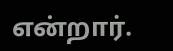என்றார்.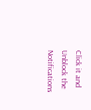Click it and Unblock the Notifications